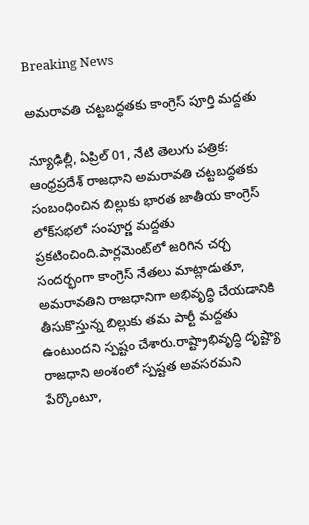Breaking News

అమరావతి చట్టబద్ధతకు కాంగ్రెస్ పూర్తి మద్దతు

న్యూఢిల్లీ, ఏప్రిల్ 01, నేటి తెలుగు పత్రిక: ఆంధ్రప్రదేశ్ రాజధాని అమరావతి చట్టబద్ధతకు సంబంధించిన బిల్లుకు భారత జాతీయ కాంగ్రెస్ లోక్‌సభలో సంపూర్ణ మద్దతు ప్రకటించింది.పార్లమెంట్‌లో జరిగిన చర్చ సందర్భంగా కాంగ్రెస్ నేతలు మాట్లాడుతూ, అమరావతిని రాజధానిగా అభివృద్ధి చేయడానికి తీసుకొస్తున్న బిల్లుకు తమ పార్టీ మద్దతు ఉంటుందని స్పష్టం చేశారు.రాష్ట్రాభివృద్ధి దృష్ట్యా రాజధాని అంశంలో స్పష్టత అవసరమని పేర్కొంటూ,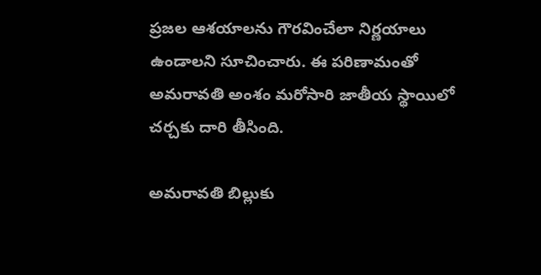ప్రజల ఆశయాలను గౌరవించేలా నిర్ణయాలు ఉండాలని సూచించారు. ఈ పరిణామంతో అమరావతి అంశం మరోసారి జాతీయ స్థాయిలో చర్చకు దారి తీసింది.

అమరావతి బిల్లుకు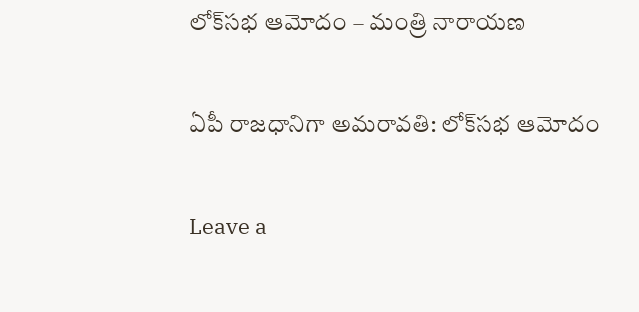లోక్‌సభ ఆమోదం – మంత్రి నారాయణ

ఏపీ రాజధానిగా అమరావతి: లోక్‌సభ ఆమోదం

Leave a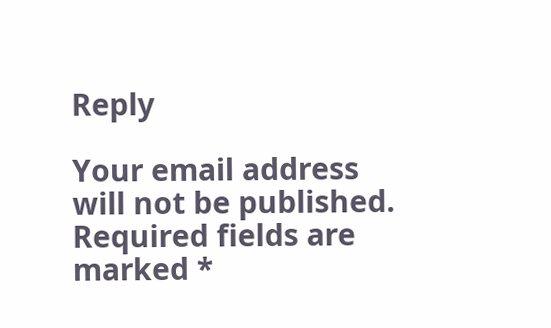Reply

Your email address will not be published. Required fields are marked *